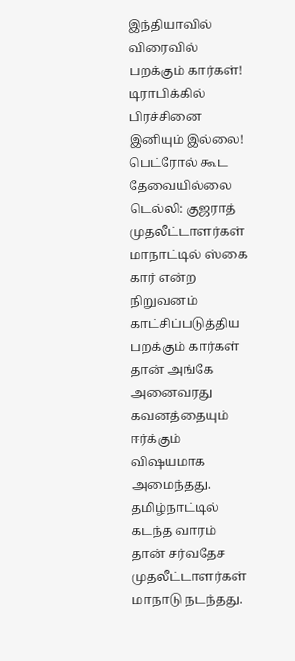இந்தியாவில் விரைவில் பறக்கும் கார்கள்! டிராபிக்கில் பிரச்சினை இனியும் இல்லை! பெட்ரோல் கூட தேவையில்லை
டெல்லி: குஜராத் முதலீட்டாளர்கள் மாநாட்டில் ஸ்கை கார் என்ற நிறுவனம் காட்சிப்படுத்திய பறக்கும் கார்கள் தான் அங்கே அனைவரது கவனத்தையும் ஈர்க்கும் விஷயமாக அமைந்தது.
தமிழ்நாட்டில் கடந்த வாரம் தான் சர்வதேச முதலீட்டாளர்கள் மாநாடு நடந்தது.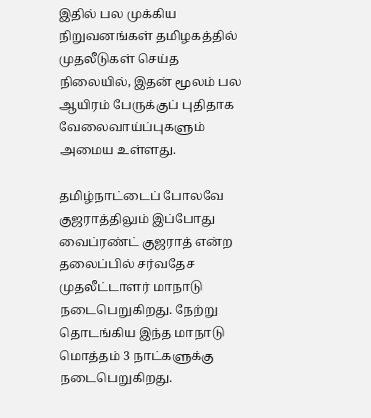இதில் பல முக்கிய நிறுவனங்கள் தமிழகத்தில் முதலீடுகள் செய்த நிலையில், இதன் மூலம் பல ஆயிரம் பேருக்குப் புதிதாக வேலைவாய்ப்புகளும் அமைய உள்ளது.

தமிழ்நாட்டைப் போலவே குஜராத்திலும் இப்போது வைப்ரண்ட் குஜராத் என்ற தலைப்பில் சர்வதேச முதலீட்டாளர் மாநாடு நடைபெறுகிறது. நேற்று தொடங்கிய இந்த மாநாடு மொத்தம் 3 நாட்களுக்கு நடைபெறுகிறது.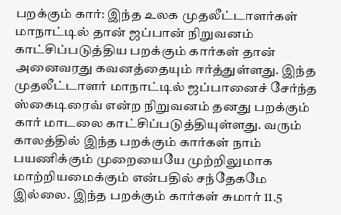பறக்கும் கார்: இந்த உலக முதலீட்டாளர்கள் மாநாட்டில் தான் ஜப்பான் நிறுவனம் காட்சிப்படுத்திய பறக்கும் கார்கள் தான் அனைவரது கவனத்தையும் ஈர்த்துள்ளது. இந்த முதலீட்டாளர் மாநாட்டில் ஜப்பானைச் சேர்ந்த ஸ்கைடிரைவ் என்ற நிறுவனம் தனது பறக்கும் கார் மாடலை காட்சிப்படுத்தியுள்ளது. வரும் காலத்தில் இந்த பறக்கும் கார்கள் நாம் பயணிக்கும் முறையையே முற்றிலுமாக மாற்றியமைக்கும் என்பதில் சந்தேகமே இல்லை. இந்த பறக்கும் கார்கள் சுமார் 11.5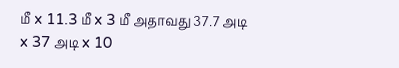மீ x 11.3 மீ x 3 மீ அதாவது 37.7 அடி x 37 அடி x 10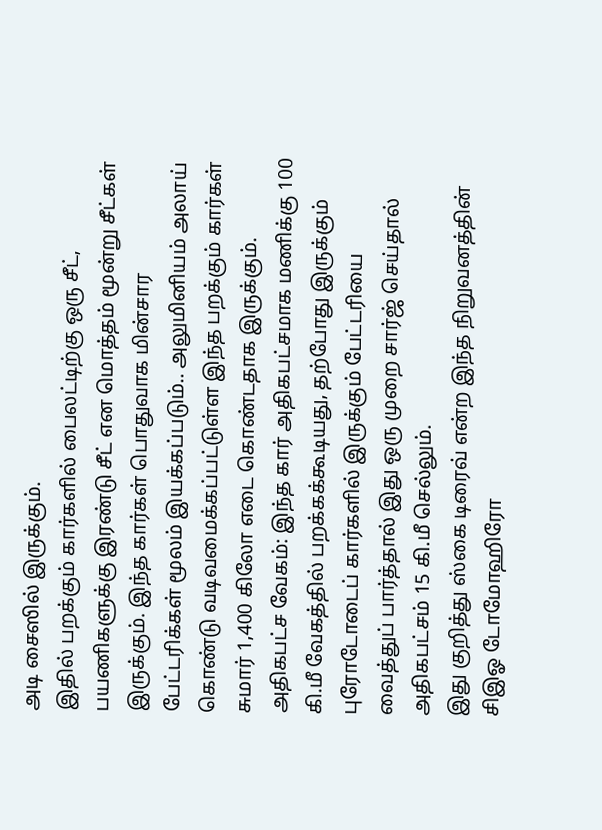அடி சைஸில் இருக்கும்.
இதில் பறக்கும் கார்களில் பைலட்டிற்கு ஒரு சீட், பயணிகளுக்கு இரண்டு சீட் என மொத்தம் மூன்று சீட்கள் இருக்கும். இந்த கார்கள் பொதுவாக மின்சார பேட்டரிக்கள் மூலம் இயக்கப்படும்.. அலுமினியம் அலாய் கொண்டு வடிவமைக்கப்பட்டுள்ள இந்த பறக்கும் கார்கள் சுமார் 1,400 கிலோ எடை கொண்டதாக இருக்கும்.
அதிகபட்ச வேகம்: இந்த கார் அதிகபட்சமாக மணிக்கு 100 கி.மீ வேகத்தில் பறக்கக்கூடியது, தற்போது இருக்கும் புரோடோடைப் கார்களில் இருக்கும் பேட்டரியை வைத்துப் பார்த்தால் இது ஒரு முறை சார்ஜ் செய்தால் அதிகபட்சம் 15 கி.மீ செல்லும்.
இது குறித்து ஸ்கை டிரைவ் என்ற இந்த நிறுவனத்தின் சிஇஓ டோமோஹிரோ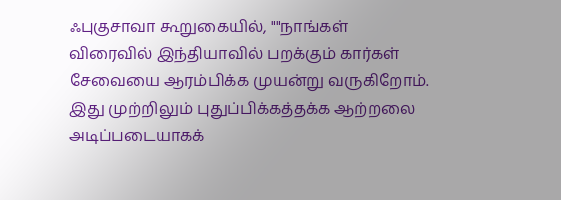ஃபுகுசாவா கூறுகையில், ""நாங்கள் விரைவில் இந்தியாவில் பறக்கும் கார்கள் சேவையை ஆரம்பிக்க முயன்று வருகிறோம். இது முற்றிலும் புதுப்பிக்கத்தக்க ஆற்றலை அடிப்படையாகக்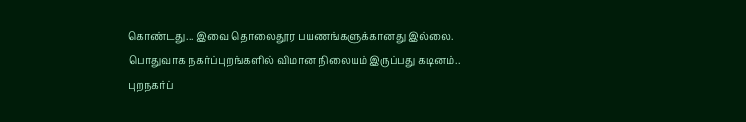கொண்டது... இவை தொலைதூர பயணங்களுக்கானது இல்லை. பொதுவாக நகர்ப்புறங்களில் விமான நிலையம் இருப்பது கடினம்.. புறநகர்ப்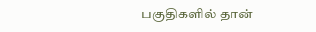பகுதிகளில் தான்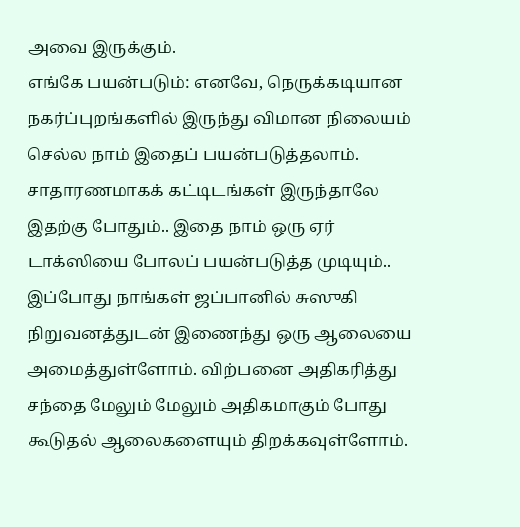அவை இருக்கும்.
எங்கே பயன்படும்: எனவே, நெருக்கடியான நகர்ப்புறங்களில் இருந்து விமான நிலையம் செல்ல நாம் இதைப் பயன்படுத்தலாம். சாதாரணமாகக் கட்டிடங்கள் இருந்தாலே இதற்கு போதும்.. இதை நாம் ஒரு ஏர் டாக்ஸியை போலப் பயன்படுத்த முடியும்.. இப்போது நாங்கள் ஜப்பானில் சுஸுகி நிறுவனத்துடன் இணைந்து ஒரு ஆலையை அமைத்துள்ளோம். விற்பனை அதிகரித்து சந்தை மேலும் மேலும் அதிகமாகும் போது கூடுதல் ஆலைகளையும் திறக்கவுள்ளோம்.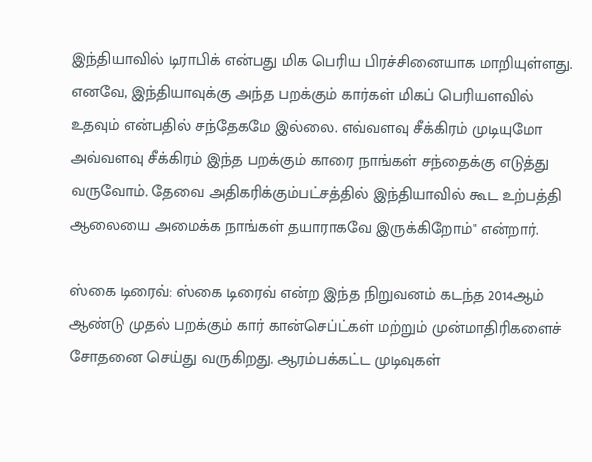இந்தியாவில் டிராபிக் என்பது மிக பெரிய பிரச்சினையாக மாறியுள்ளது. எனவே, இந்தியாவுக்கு அந்த பறக்கும் கார்கள் மிகப் பெரியளவில் உதவும் என்பதில் சந்தேகமே இல்லை. எவ்வளவு சீக்கிரம் முடியுமோ அவ்வளவு சீக்கிரம் இந்த பறக்கும் காரை நாங்கள் சந்தைக்கு எடுத்து வருவோம். தேவை அதிகரிக்கும்பட்சத்தில் இந்தியாவில் கூட உற்பத்தி ஆலையை அமைக்க நாங்கள் தயாராகவே இருக்கிறோம்" என்றார்.

ஸ்கை டிரைவ்: ஸ்கை டிரைவ் என்ற இந்த நிறுவனம் கடந்த 2014ஆம் ஆண்டு முதல் பறக்கும் கார் கான்செப்ட்கள் மற்றும் முன்மாதிரிகளைச் சோதனை செய்து வருகிறது. ஆரம்பக்கட்ட முடிவுகள்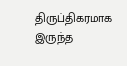திருப்திகரமாக இருந்த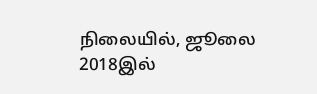நிலையில், ஜூலை 2018இல்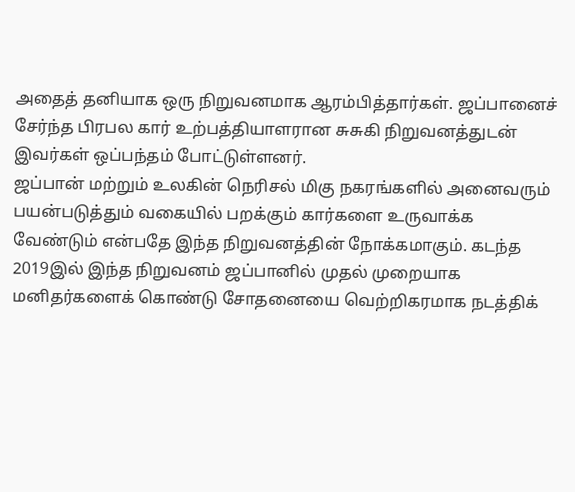அதைத் தனியாக ஒரு நிறுவனமாக ஆரம்பித்தார்கள். ஜப்பானைச் சேர்ந்த பிரபல கார் உற்பத்தியாளரான சுசுகி நிறுவனத்துடன் இவர்கள் ஒப்பந்தம் போட்டுள்ளனர்.
ஜப்பான் மற்றும் உலகின் நெரிசல் மிகு நகரங்களில் அனைவரும் பயன்படுத்தும் வகையில் பறக்கும் கார்களை உருவாக்க வேண்டும் என்பதே இந்த நிறுவனத்தின் நோக்கமாகும். கடந்த 2019இல் இந்த நிறுவனம் ஜப்பானில் முதல் முறையாக மனிதர்களைக் கொண்டு சோதனையை வெற்றிகரமாக நடத்திக்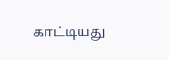காட்டியது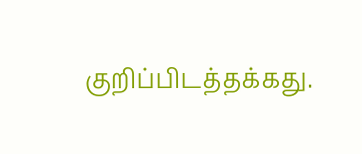குறிப்பிடத்தக்கது.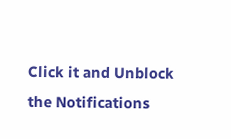Click it and Unblock the Notifications